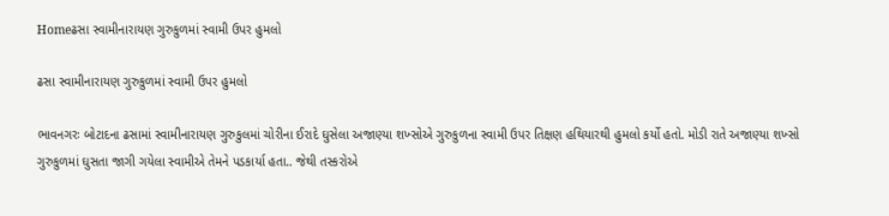Homeઢસા સ્વામીનારાયણ ગુરુકુળમાં સ્વામી ઉપર હુમલો

ઢસા સ્વામીનારાયણ ગુરુકુળમાં સ્વામી ઉપર હુમલો

ભાવનગરઃ બોટાદના ઢસામાં સ્વામીનારાયણ ગુરુકુલમાં ચોરીના ઈરાદે ઘુસેલા અજાણ્યા શખ્સોએ ગુરુકુળના સ્વામી ઉપર તિક્ષણ હથિયારથી હુમલો કર્યો હતો. મોડી રાતે અજાણ્યા શખ્સો ગુરુકુળમાં ઘુસતા જાગી ગયેલા સ્વામીએ તેમને પડકાર્યા હતા.. જેથી તસ્કરોએ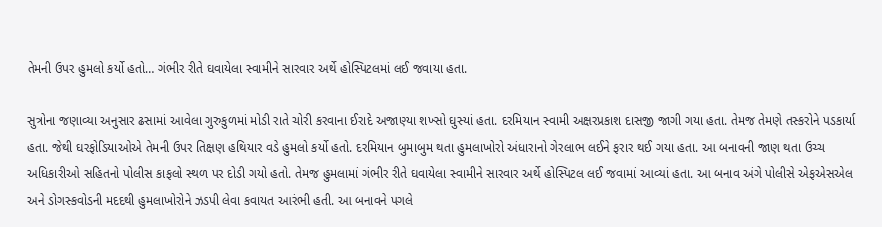તેમની ઉપર હુમલો કર્યો હતો… ગંભીર રીતે ઘવાયેલા સ્વામીને સારવાર અર્થે હોસ્પિટલમાં લઈ જવાયા હતા.

સુત્રોના જણાવ્યા અનુસાર ઢસામાં આવેલા ગુરુકુળમાં મોડી રાતે ચોરી કરવાના ઈરાદે અજાણ્યા શખ્સો ઘુસ્યાં હતા. દરમિયાન સ્વામી અક્ષરપ્રકાશ દાસજી જાગી ગયા હતા. તેમજ તેમણે તસ્કરોને પડકાર્યા હતા. જેથી ઘરફોડિયાઓએ તેમની ઉપર તિક્ષણ હથિયાર વડે હુમલો કર્યો હતો. દરમિયાન બુમાબુમ થતા હુમલાખોરો અંધારાનો ગેરલાભ લઈને ફરાર થઈ ગયા હતા. આ બનાવની જાણ થતા ઉચ્ચ અધિકારીઓ સહિતનો પોલીસ કાફલો સ્થળ પર દોડી ગયો હતો. તેમજ હુમલામાં ગંભીર રીતે ઘવાયેલા સ્વામીને સારવાર અર્થે હોસ્પિટલ લઈ જવામાં આવ્યાં હતા. આ બનાવ અંગે પોલીસે એફએસએલ અને ડોગસ્કવોડની મદદથી હુમલાખોરોને ઝડપી લેવા કવાયત આરંભી હતી. આ બનાવને પગલે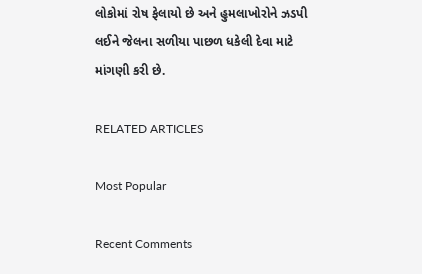લોકોમાં રોષ ફેલાયો છે અને હુમલાખોરોને ઝડપી લઈને જેલના સળીયા પાછળ ધકેલી દેવા માટે માંગણી કરી છે.

RELATED ARTICLES

Most Popular

Recent Comments